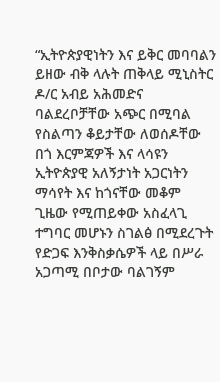“ኢትዮጵያዊነትን እና ይቅር መባባልን ይዘው ብቅ ላሉት ጠቅላይ ሚኒስትር ዶ/ር አብይ አሕመድና ባልደረቦቻቸው አጭር በሚባል የስልጣን ቆይታቸው ለወሰዶቸው በጎ እርምጃዎች እና ላሳዩን ኢትዮጵያዊ አለኝታነት አጋርነትን ማሳየት እና ከጎናቸው መቆም ጊዜው የሚጠይቀው አስፈላጊ ተግባር መሆኑን ስገልፅ በሚደረጉት የድጋፍ እንቅስቃሴዎች ላይ በሥራ አጋጣሚ በቦታው ባልገኝም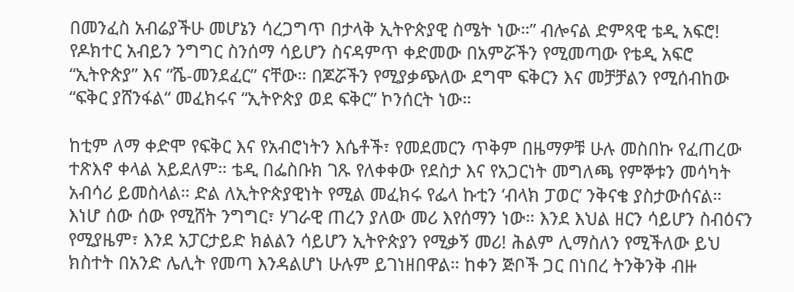በመንፈስ አብሬያችሁ መሆኔን ሳረጋግጥ በታላቅ ኢትዮጵያዊ ስሜት ነው።” ብሎናል ድምጻዊ ቴዲ አፍሮ!
የዶክተር አብይን ንግግር ስንሰማ ሳይሆን ስናዳምጥ ቀድመው በአምሯችን የሚመጣው የቴዲ አፍሮ “ኢትዮጵያ” እና “ሼ-መንደፈር” ናቸው። በጆሯችን የሚያቃጭለው ደግሞ ፍቅርን እና መቻቻልን የሚሰብከው “ፍቅር ያሸንፋል“ መፈክሩና “ኢትዮጵያ ወደ ፍቅር” ኮንሰርት ነው።

ከቲም ለማ ቀድሞ የፍቅር እና የአብሮነትን እሴቶች፣ የመደመርን ጥቅም በዜማዎቹ ሁሉ መስበኩ የፈጠረው ተጽእኖ ቀላል አይደለም። ቴዲ በፌስቡክ ገጹ የለቀቀው የደስታ እና የአጋርነት መግለጫ የምኞቱን መሳካት አብሳሪ ይመስላል። ድል ለኢትዮጵያዊነት የሚል መፈክሩ የፌላ ኩቲን ‘ብላክ ፓወር’ ንቅናቄ ያስታውሰናል።
እነሆ ሰው ሰው የሚሸት ንግግር፣ ሃገራዊ ጠረን ያለው መሪ እየሰማን ነው። እንደ እህል ዘርን ሳይሆን ስብዕናን የሚያዜም፣ እንደ አፓርታይድ ክልልን ሳይሆን ኢትዮጵያን የሚቃኝ መሪ! ሕልም ሊማስለን የሚችለው ይህ ክስተት በአንድ ሌሊት የመጣ እንዳልሆነ ሁሉም ይገነዘበዋል። ከቀን ጅቦች ጋር በነበረ ትንቅንቅ ብዙ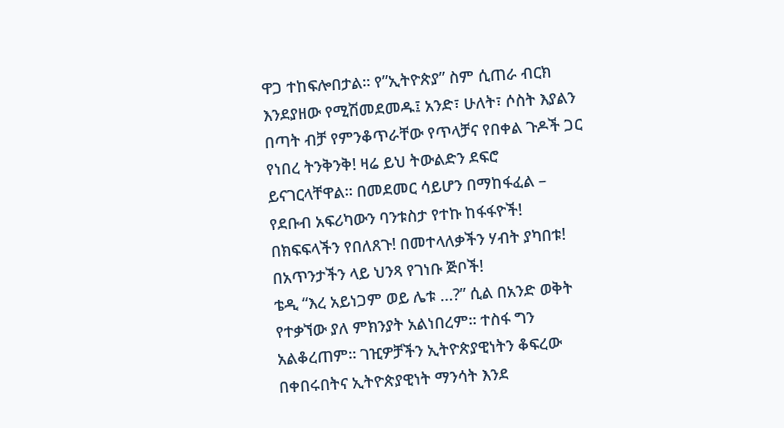ዋጋ ተከፍሎበታል። የ”ኢትዮጵያ” ስም ሲጠራ ብርክ እንደያዘው የሚሽመደመዱ፤ አንድ፣ ሁለት፣ ሶስት እያልን በጣት ብቻ የምንቆጥራቸው የጥላቻና የበቀል ጉዶች ጋር የነበረ ትንቅንቅ! ዛሬ ይህ ትውልድን ደፍሮ ይናገርላቸዋል። በመደመር ሳይሆን በማከፋፈል – የደቡብ አፍሪካውን ባንቱስታ የተኩ ከፋፋዮች! በክፍፍላችን የበለጸጉ! በመተላለቃችን ሃብት ያካበቱ! በአጥንታችን ላይ ህንጻ የገነቡ ጅቦች!
ቴዲ “እረ አይነጋም ወይ ሌቱ …?” ሲል በአንድ ወቅት የተቃኘው ያለ ምክንያት አልነበረም። ተስፋ ግን አልቆረጠም። ገዢዎቻችን ኢትዮጵያዊነትን ቆፍረው በቀበሩበትና ኢትዮጵያዊነት ማንሳት እንደ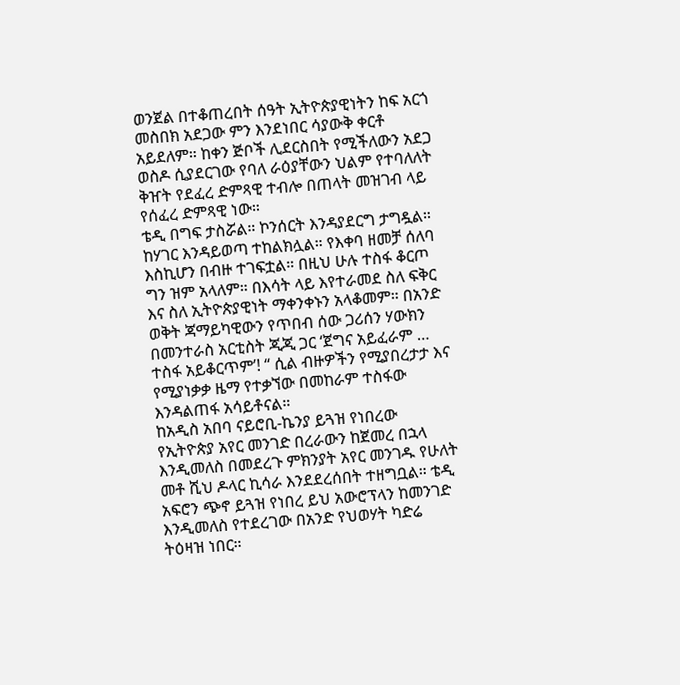ወንጀል በተቆጠረበት ሰዓት ኢትዮጵያዊነትን ከፍ አርጎ መስበክ አደጋው ምን እንደነበር ሳያውቅ ቀርቶ አይደለም። ከቀን ጅቦች ሊደርስበት የሚችለውን አደጋ ወስዶ ሲያደርገው የባለ ራዕያቸውን ህልም የተባለለት ቅዠት የደፈረ ድምጻዊ ተብሎ በጠላት መዝገብ ላይ የሰፈረ ድምጻዊ ነው።
ቴዲ በግፍ ታስሯል። ኮንሰርት እንዳያደርግ ታግዷል። ከሃገር እንዳይወጣ ተከልክሏል። የእቀባ ዘመቻ ሰለባ እስኪሆን በብዙ ተገፍቷል። በዚህ ሁሉ ተስፋ ቆርጦ ግን ዝም አላለም። በእሳት ላይ እየተራመደ ስለ ፍቅር እና ስለ ኢትዮጵያዊነት ማቀንቀኑን አላቆመም። በአንድ ወቅት ጃማይካዊውን የጥበብ ሰው ጋሪሰን ሃውክን በመንተራስ አርቲስት ጂጂ ጋር ‘ጀግና አይፈራም … ተስፋ አይቆርጥም’! “ ሲል ብዙዎችን የሚያበረታታ እና የሚያነቃቃ ዜማ የተቃኘው በመከራም ተስፋው እንዳልጠፋ አሳይቶናል።
ከአዲስ አበባ ናይሮቢ-ኬንያ ይጓዝ የነበረው የኢትዮጵያ አየር መንገድ በረራውን ከጀመረ በኋላ እንዲመለስ በመደረጉ ምክንያት አየር መንገዱ የሁለት መቶ ሺህ ዶላር ኪሳራ እንደደረሰበት ተዘግቧል። ቴዲ አፍሮን ጭኖ ይጓዝ የነበረ ይህ አውሮፕላን ከመንገድ እንዲመለስ የተደረገው በአንድ የህወሃት ካድሬ ትዕዛዝ ነበር።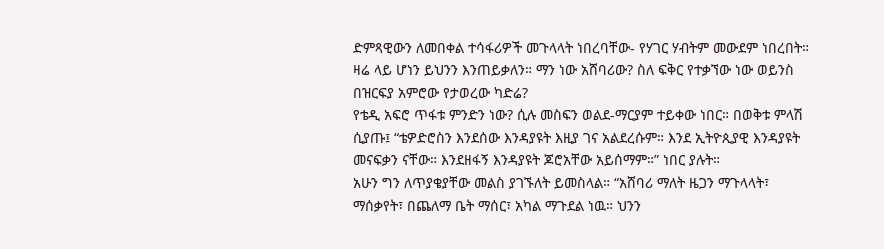ድምጻዊውን ለመበቀል ተሳፋሪዎች መጉላላት ነበረባቸው- የሃገር ሃብትም መውደም ነበረበት። ዛሬ ላይ ሆነን ይህንን እንጠይቃለን። ማን ነው አሸባሪው? ስለ ፍቅር የተቃኘው ነው ወይንስ በዝርፍያ አምሮው የታወረው ካድሬ?
የቴዲ አፍሮ ጥፋቱ ምንድን ነው? ሲሉ መስፍን ወልደ-ማርያም ተይቀው ነበር። በወቅቱ ምላሽ ሲያጡ፤ “ቴዎድሮስን እንደሰው እንዳያዩት እዚያ ገና አልደረሱም። እንደ ኢትዮጲያዊ እንዳያዩት መናፍቃን ናቸው። እንደዘፋኝ እንዳያዩት ጆሮአቸው አይሰማም።” ነበር ያሉት።
አሁን ግን ለጥያቄያቸው መልስ ያገኙለት ይመስላል። “አሸባሪ ማለት ዜጋን ማጉላላት፣ ማሰቃየት፣ በጨለማ ቤት ማሰር፣ አካል ማጉደል ነዉ። ህንን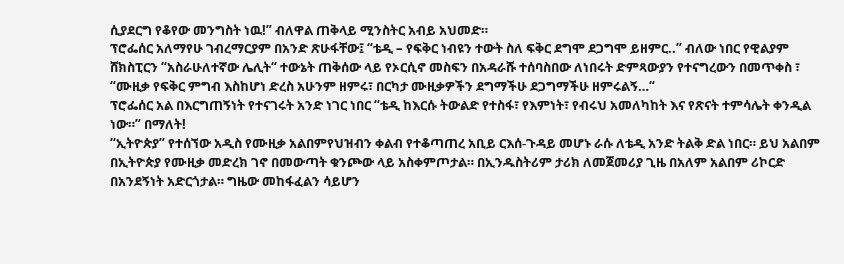ሲያደርግ የቆየው መንግስት ነዉ!” ብለዋል ጠቅላይ ሚንስትር አብይ አህመድ።
ፕሮፌሰር አለማየሁ ገብረማርያም በአንድ ጽሁፋቸው፤ “ቴዲ – የፍቅር ነብዩን ተውት ስለ ፍቅር ደግሞ ደጋግሞ ይዘምር..” ብለው ነበር የዊልያም ሸክስፒርን “አስራሁለተኛው ሌሊት“ ተውኔት ጠቅሰው ላይ የኦርሲኖ መስፍን በአዳራሹ ተሰባስበው ለነበሩት ድምጻውያን የተናግረውን በመጥቀስ ፣ “ሙዚቃ የፍቅር ምግብ እስከሆነ ድረስ አሁንም ዘምሩ፣ በርካታ ሙዚቃዎችን ደግማችሁ ደጋግማችሁ ዘምሩልኝ…“
ፕሮፌሰር አል በእርግጠኝነት የተናገሩት አንድ ነገር ነበር “ቴዲ ከእርሱ ትውልድ የተስፋ፣ የእምነት፣ የብሩህ አመለካከት እና የጽናት ተምሳሌት ቀንዲል ነው።” በማለት!
“ኢትዮጵያ” የተሰኘው አዲስ የሙዚቃ አልበምየህዝብን ቀልብ የተቆጣጠረ አቢይ ርእሰ-ጉዳይ መሆኑ ራሱ ለቴዲ አንድ ትልቅ ድል ነበር። ይህ አልበም በኢትዮጵያ የሙዚቃ መድረክ ገኖ በመውጣት ቁንጮው ላይ አስቀምጦታል። በኢንዱስትሪም ታሪክ ለመጀመሪያ ጊዜ በአለም አልበም ሪኮርድ በአንደኝነት አድርጎታል። ግዜው መከፋፈልን ሳይሆን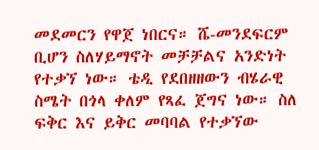መደመርን የዋጀ ነበርና። ሼ-መንደፍርም ቢሆን ስለሃይማኖት መቻቻልና አንድነት የተቃኘ ነው። ቴዲ የደበዘዘውን ብሄራዊ ስሜት በጎላ ቀለም የጻፈ ጀግና ነው። ስለ ፍቅር እና ይቅር መባባል የተቃኘው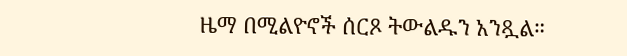ዜማ በሚልዮኖች ሰርጾ ትውልዱን አንጿል።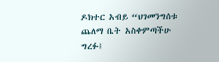ዶክተር አብይ “ህገመንግሰቱ ጨለማ ቤት አስቀምጣችሁ ግረፉ፤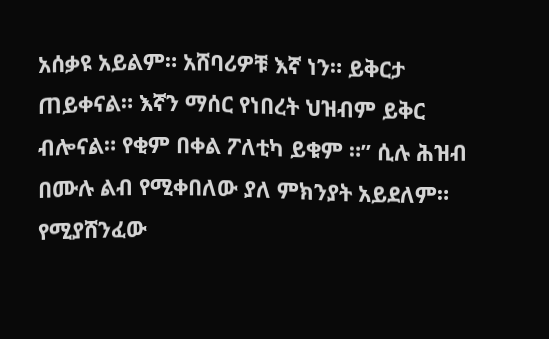አሰቃዩ አይልም። አሸባሪዎቹ እኛ ነን። ይቅርታ ጠይቀናል። እኛን ማሰር የነበረት ህዝብም ይቅር ብሎናል። የቂም በቀል ፖለቲካ ይቁም ።” ሲሉ ሕዝብ በሙሉ ልብ የሚቀበለው ያለ ምክንያት አይደለም። የሚያሸንፈው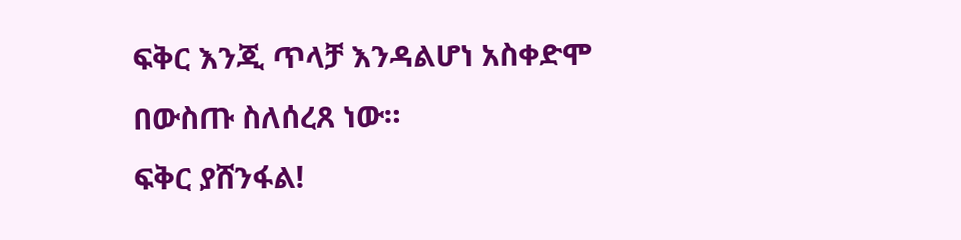ፍቅር እንጂ ጥላቻ እንዳልሆነ አስቀድሞ በውስጡ ስለሰረጸ ነው።
ፍቅር ያሸንፋል!